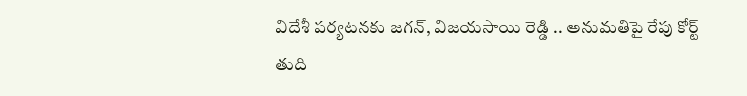విదేశీ పర్యటనకు జగన్, విజయసాయి రెడ్డి .. అనుమతిపై రేపు కోర్ట్ తుది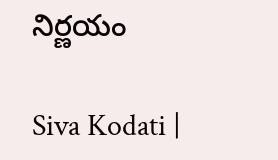నిర్ణయం

Siva Kodati |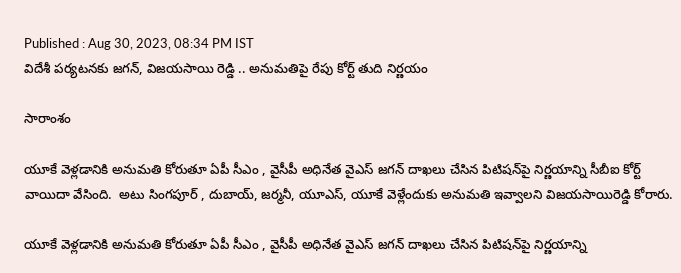Published : Aug 30, 2023, 08:34 PM IST
విదేశీ పర్యటనకు జగన్, విజయసాయి రెడ్డి .. అనుమతిపై రేపు కోర్ట్ తుది నిర్ణయం

సారాంశం

యూకే వెళ్లడానికి అనుమతి కోరుతూ ఏపీ సీఎం , వైసీపీ అధినేత వైఎస్ జగన్ దాఖలు చేసిన పిటిషన్‌పై నిర్ణయాన్ని సీబీఐ కోర్ట్ వాయిదా వేసింది.  అటు సింగపూర్ , దుబాయ్, జర్మనీ, యూఎస్, యూకే వెళ్లేందుకు అనుమతి ఇవ్వాలని విజయసాయిరెడ్డి కోరారు.

యూకే వెళ్లడానికి అనుమతి కోరుతూ ఏపీ సీఎం , వైసీపీ అధినేత వైఎస్ జగన్ దాఖలు చేసిన పిటిషన్‌పై నిర్ణయాన్ని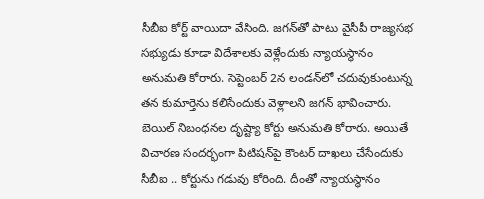సీబీఐ కోర్ట్ వాయిదా వేసింది. జగన్‌తో పాటు వైసీపీ రాజ్యసభ సభ్యుడు కూడా విదేశాలకు వెళ్లేందుకు న్యాయస్థానం అనుమతి కోరారు. సెప్టెంబర్ 2న లండన్‌లో చదువుకుంటున్న తన కుమార్తెను కలిసేందుకు వెళ్లాలని జగన్ భావించారు. బెయిల్ నిబంధనల దృష్ట్యా కోర్టు అనుమతి కోరారు. అయితే విచారణ సందర్భంగా పిటిషన్‌పై కౌంటర్ దాఖలు చేసేందుకు సీబీఐ .. కోర్టును గడువు కోరింది. దీంతో న్యాయస్థానం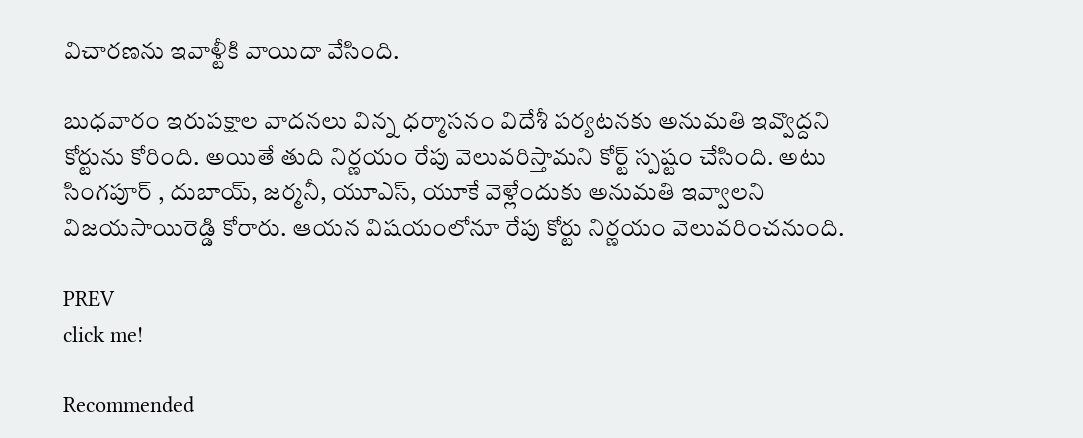విచారణను ఇవాళ్టీకి వాయిదా వేసింది.

బుధవారం ఇరుపక్షాల వాదనలు విన్న ధర్మాసనం విదేశీ పర్యటనకు అనుమతి ఇవ్వొద్దని కోర్టును కోరింది. అయితే తుది నిర్ణయం రేపు వెలువరిస్తామని కోర్ట్ స్పష్టం చేసింది. అటు సింగపూర్ , దుబాయ్, జర్మనీ, యూఎస్, యూకే వెళ్లేందుకు అనుమతి ఇవ్వాలని విజయసాయిరెడ్డి కోరారు. ఆయన విషయంలోనూ రేపు కోర్టు నిర్ణయం వెలువరించనుంది.

PREV
click me!

Recommended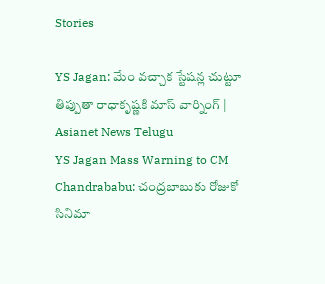Stories

YS Jagan: మేం వచ్చాక స్టేషన్ల చుట్టూ తిప్పుతా రాధాకృష్ణకి మాస్‌ వార్నింగ్‌ | Asianet News Telugu
YS Jagan Mass Warning to CM Chandrababu: చంద్రబాబుకు రోజుకో సినిమా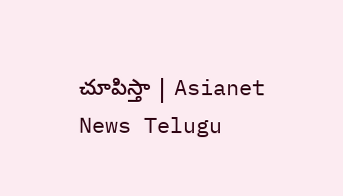చూపిస్తా | Asianet News Telugu